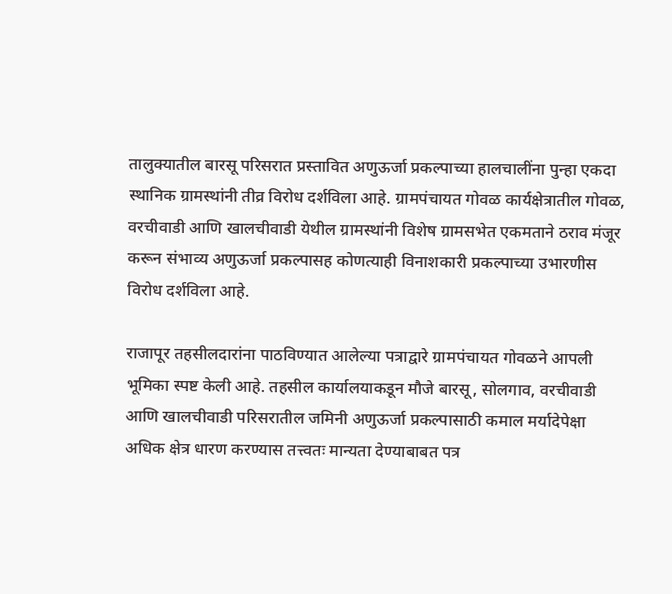तालुक्यातील बारसू परिसरात प्रस्तावित अणुऊर्जा प्रकल्पाच्या हालचालींना पुन्हा एकदा स्थानिक ग्रामस्थांनी तीव्र विरोध दर्शविला आहे. ग्रामपंचायत गोवळ कार्यक्षेत्रातील गोवळ, वरचीवाडी आणि खालचीवाडी येथील ग्रामस्थांनी विशेष ग्रामसभेत एकमताने ठराव मंजूर करून संभाव्य अणुऊर्जा प्रकल्पासह कोणत्याही विनाशकारी प्रकल्पाच्या उभारणीस विरोध दर्शविला आहे.

राजापूर तहसीलदारांना पाठविण्यात आलेल्या पत्राद्वारे ग्रामपंचायत गोवळने आपली भूमिका स्पष्ट केली आहे. तहसील कार्यालयाकडून मौजे बारसू, सोलगाव, वरचीवाडी आणि खालचीवाडी परिसरातील जमिनी अणुऊर्जा प्रकल्पासाठी कमाल मर्यादेपेक्षा अधिक क्षेत्र धारण करण्यास तत्त्वतः मान्यता देण्याबाबत पत्र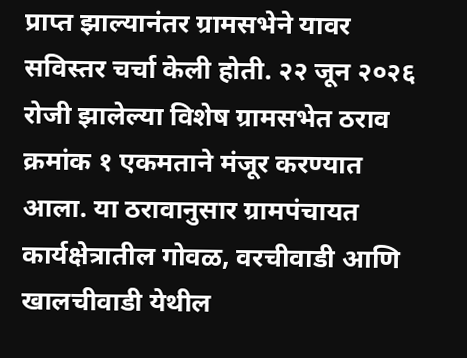प्राप्त झाल्यानंतर ग्रामसभेने यावर सविस्तर चर्चा केली होती. २२ जून २०२६ रोजी झालेल्या विशेष ग्रामसभेत ठराव क्रमांक १ एकमताने मंजूर करण्यात आला. या ठरावानुसार ग्रामपंचायत कार्यक्षेत्रातील गोवळ, वरचीवाडी आणि खालचीवाडी येथील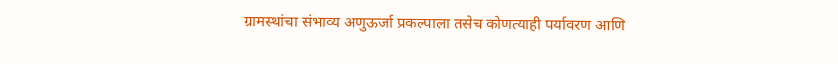ग्रामस्थांचा संभाव्य अणुऊर्जा प्रकल्पाला तसेच कोणत्याही पर्यावरण आणि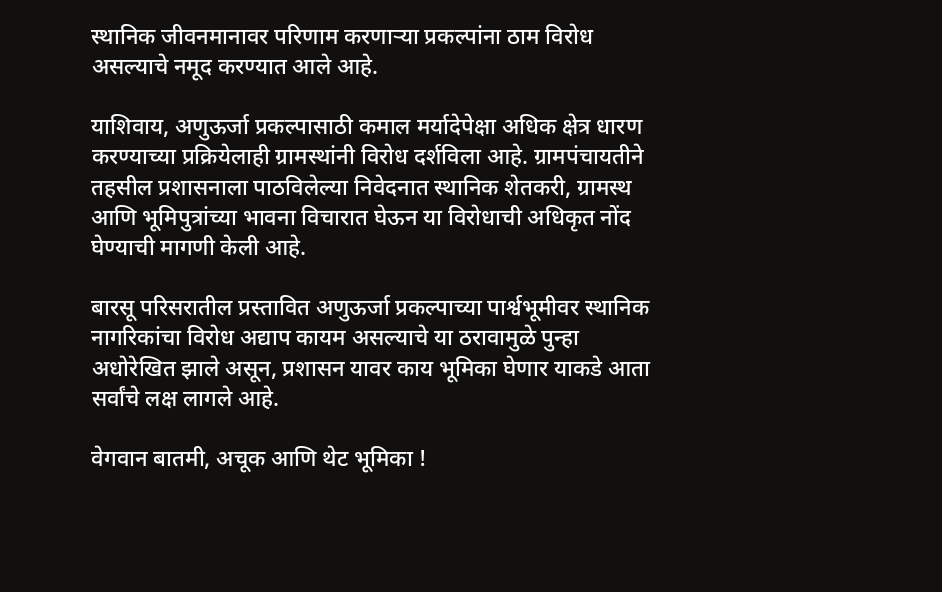स्थानिक जीवनमानावर परिणाम करणाऱ्या प्रकल्पांना ठाम विरोध असल्याचे नमूद करण्यात आले आहे.

याशिवाय, अणुऊर्जा प्रकल्पासाठी कमाल मर्यादेपेक्षा अधिक क्षेत्र धारण करण्याच्या प्रक्रियेलाही ग्रामस्थांनी विरोध दर्शविला आहे. ग्रामपंचायतीने तहसील प्रशासनाला पाठविलेल्या निवेदनात स्थानिक शेतकरी, ग्रामस्थ आणि भूमिपुत्रांच्या भावना विचारात घेऊन या विरोधाची अधिकृत नोंद घेण्याची मागणी केली आहे.

बारसू परिसरातील प्रस्तावित अणुऊर्जा प्रकल्पाच्या पार्श्वभूमीवर स्थानिक नागरिकांचा विरोध अद्याप कायम असल्याचे या ठरावामुळे पुन्हा अधोरेखित झाले असून, प्रशासन यावर काय भूमिका घेणार याकडे आता सर्वांचे लक्ष लागले आहे.

वेगवान बातमी, अचूक आणि थेट भूमिका !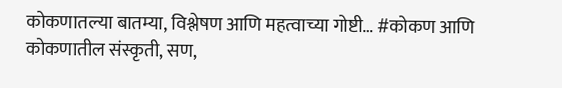कोकणातल्या बातम्या, विश्लेषण आणि महत्वाच्या गोष्टी… #कोकण आणि कोकणातील संस्कृती, सण,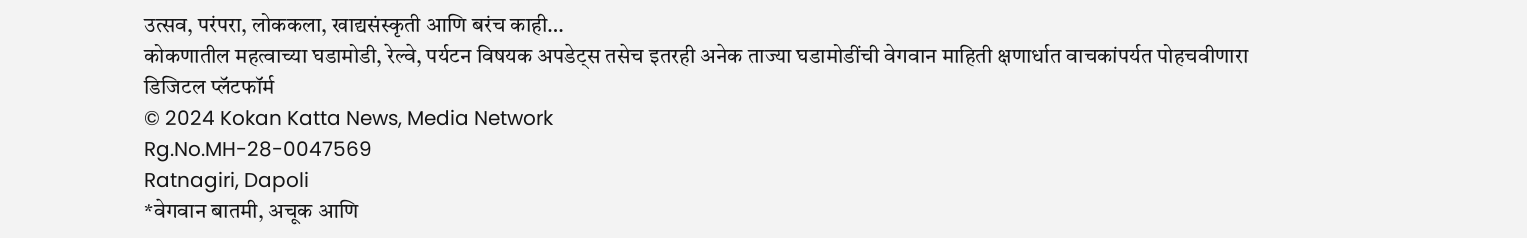उत्सव, परंपरा, लोककला, खाद्यसंस्कृती आणि बरंच काही…
कोकणातील महत्वाच्या घडामोडी, रेल्वे, पर्यटन विषयक अपडेट्स तसेच इतरही अनेक ताज्या घडामोडींची वेगवान माहिती क्षणार्धात वाचकांपर्यत पोहचवीणारा डिजिटल प्लॅटफॉर्म
© 2024 Kokan Katta News, Media Network
Rg.No.MH-28-0047569
Ratnagiri, Dapoli
*वेगवान बातमी, अचूक आणि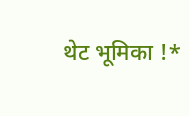थेट भूमिका !*